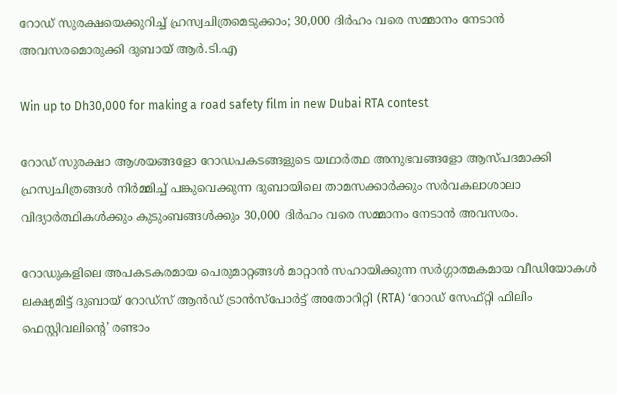റോഡ് സുരക്ഷയെക്കുറിച്ച് ഹ്രസ്വചിത്രമെടുക്കാം; 30,000 ദിർഹം വരെ സമ്മാനം നേടാൻ അവസരമൊരുക്കി ദുബായ് ആർ.ടി.എ

Win up to Dh30,000 for making a road safety film in new Dubai RTA contest

റോഡ് സുരക്ഷാ ആശയങ്ങളോ റോഡപകടങ്ങളുടെ യഥാർത്ഥ അനുഭവങ്ങളോ ആസ്പദമാക്കി ഹ്രസ്വചിത്രങ്ങൾ നിർമ്മിച്ച് പങ്കുവെക്കുന്ന ദുബായിലെ താമസക്കാർക്കും സർവകലാശാലാ വിദ്യാർത്ഥികൾക്കും കുടുംബങ്ങൾക്കും 30,000 ദിർഹം വരെ സമ്മാനം നേടാൻ അവസരം.

റോഡുകളിലെ അപകടകരമായ പെരുമാറ്റങ്ങൾ മാറ്റാൻ സഹായിക്കുന്ന സർഗ്ഗാത്മകമായ വീഡിയോകൾ ലക്ഷ്യമിട്ട് ദുബായ് റോഡ്‌സ് ആൻഡ് ട്രാൻസ്‌പോർട്ട് അതോറിറ്റി (RTA) ‘റോഡ് സേഫ്റ്റി ഫിലിം ഫെസ്റ്റിവലിന്റെ’ രണ്ടാം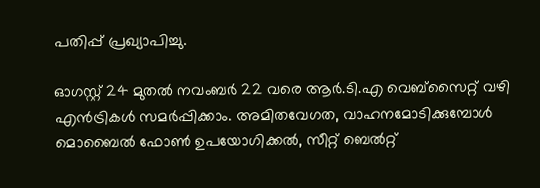പതിപ്പ് പ്രഖ്യാപിച്ചു.

ഓഗസ്റ്റ് 24 മുതൽ നവംബർ 22 വരെ ആർ.ടി.എ വെബ്‌സൈറ്റ് വഴി എൻട്രികൾ സമർപ്പിക്കാം. അമിതവേഗത, വാഹനമോടിക്കുമ്പോൾ മൊബൈൽ ഫോൺ ഉപയോഗിക്കൽ, സീറ്റ് ബെൽറ്റ്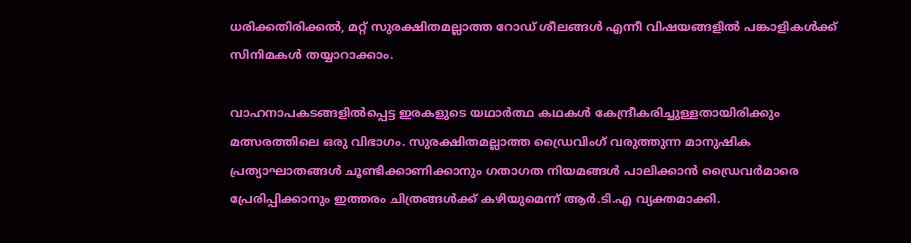ധരിക്കതിരിക്കൽ, മറ്റ് സുരക്ഷിതമല്ലാത്ത റോഡ് ശീലങ്ങൾ എന്നീ വിഷയങ്ങളിൽ പങ്കാളികൾക്ക് സിനിമകൾ തയ്യാറാക്കാം.

വാഹനാപകടങ്ങളിൽപ്പെട്ട ഇരകളുടെ യഥാർത്ഥ കഥകൾ കേന്ദ്രീകരിച്ചുള്ളതായിരിക്കും മത്സരത്തിലെ ഒരു വിഭാഗം. സുരക്ഷിതമല്ലാത്ത ഡ്രൈവിംഗ് വരുത്തുന്ന മാനുഷിക പ്രത്യാഘാതങ്ങൾ ചൂണ്ടിക്കാണിക്കാനും ഗതാഗത നിയമങ്ങൾ പാലിക്കാൻ ഡ്രൈവർമാരെ പ്രേരിപ്പിക്കാനും ഇത്തരം ചിത്രങ്ങൾക്ക് കഴിയുമെന്ന് ആർ.ടി.എ വ്യക്തമാക്കി.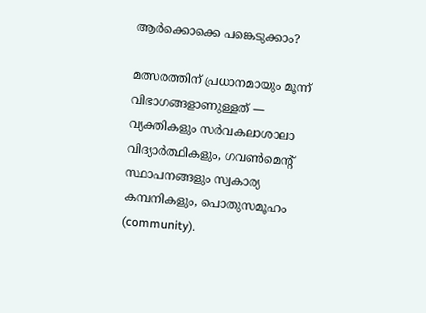ആർക്കൊക്കെ പങ്കെടുക്കാം?

മത്സരത്തിന് പ്രധാനമായും മൂന്ന് വിഭാഗങ്ങളാണുള്ളത് — വ്യക്തികളും സർവകലാശാലാ വിദ്യാർത്ഥികളും, ഗവൺമെന്റ് സ്ഥാപനങ്ങളും സ്വകാര്യ കമ്പനികളും, പൊതുസമൂഹം (community).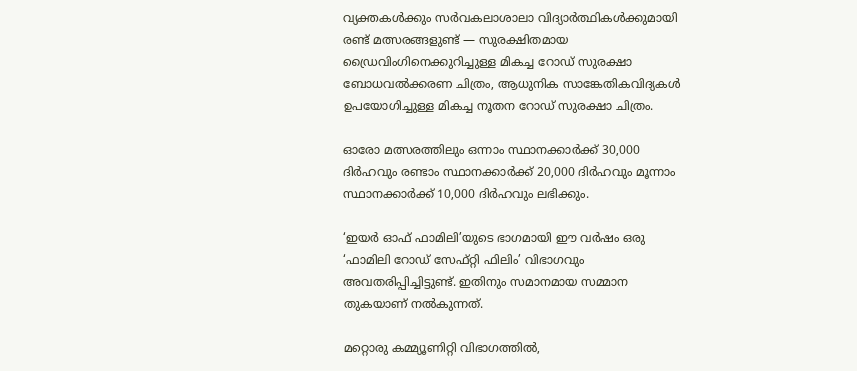വ്യക്തകൾക്കും സർവകലാശാലാ വിദ്യാർത്ഥികൾക്കുമായി രണ്ട് മത്സരങ്ങളുണ്ട് — സുരക്ഷിതമായ ഡ്രൈവിംഗിനെക്കുറിച്ചുള്ള മികച്ച റോഡ് സുരക്ഷാ ബോധവൽക്കരണ ചിത്രം, ആധുനിക സാങ്കേതികവിദ്യകൾ ഉപയോഗിച്ചുള്ള മികച്ച നൂതന റോഡ് സുരക്ഷാ ചിത്രം.

ഓരോ മത്സരത്തിലും ഒന്നാം സ്ഥാനക്കാർക്ക് 30,000 ദിർഹവും രണ്ടാം സ്ഥാനക്കാർക്ക് 20,000 ദിർഹവും മൂന്നാം സ്ഥാനക്കാർക്ക് 10,000 ദിർഹവും ലഭിക്കും.

‘ഇയർ ഓഫ് ഫാമിലി’യുടെ ഭാഗമായി ഈ വർഷം ഒരു ‘ഫാമിലി റോഡ് സേഫ്റ്റി ഫിലിം’ വിഭാഗവും അവതരിപ്പിച്ചിട്ടുണ്ട്. ഇതിനും സമാനമായ സമ്മാന തുകയാണ് നൽകുന്നത്.

മറ്റൊരു കമ്മ്യൂണിറ്റി വിഭാഗത്തിൽ,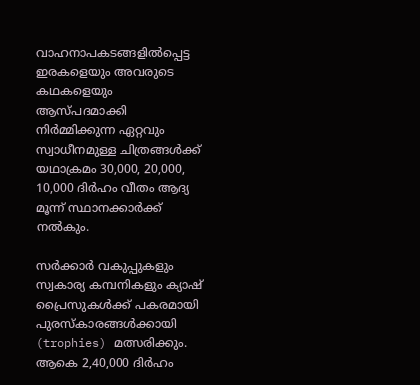വാഹനാപകടങ്ങളിൽപ്പെട്ട ഇരകളെയും അവരുടെ കഥകളെയും ആസ്പദമാക്കി നിർമ്മിക്കുന്ന ഏറ്റവും സ്വാധീനമുള്ള ചിത്രങ്ങൾക്ക് യഥാക്രമം 30,000, 20,000, 10,000 ദിർഹം വീതം ആദ്യ മൂന്ന് സ്ഥാനക്കാർക്ക് നൽകും.

സർക്കാർ വകുപ്പുകളും സ്വകാര്യ കമ്പനികളും ക്യാഷ് പ്രൈസുകൾക്ക് പകരമായി പുരസ്കാരങ്ങൾക്കായി (trophies) മത്സരിക്കും. ആകെ 2,40,000 ദിർഹം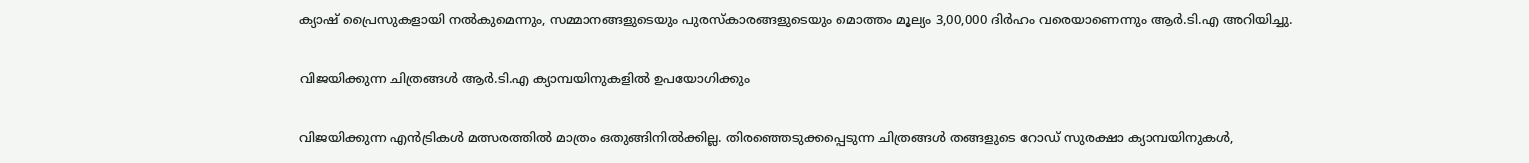ക്യാഷ് പ്രൈസുകളായി നൽകുമെന്നും, സമ്മാനങ്ങളുടെയും പുരസ്കാരങ്ങളുടെയും മൊത്തം മൂല്യം 3,00,000 ദിർഹം വരെയാണെന്നും ആർ.ടി.എ അറിയിച്ചു.

വിജയിക്കുന്ന ചിത്രങ്ങൾ ആർ.ടി.എ ക്യാമ്പയിനുകളിൽ ഉപയോഗിക്കും

വിജയിക്കുന്ന എൻട്രികൾ മത്സരത്തിൽ മാത്രം ഒതുങ്ങിനിൽക്കില്ല. തിരഞ്ഞെടുക്കപ്പെടുന്ന ചിത്രങ്ങൾ തങ്ങളുടെ റോഡ് സുരക്ഷാ ക്യാമ്പയിനുകൾ,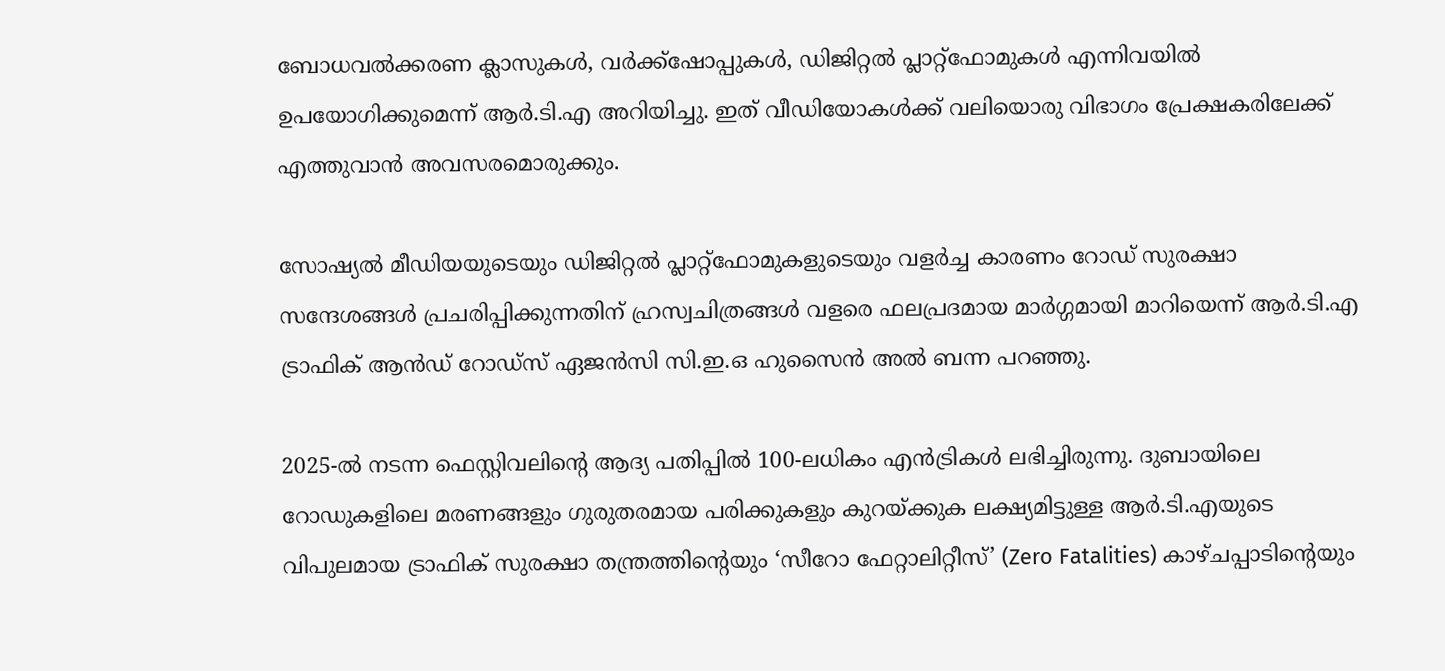ബോധവൽക്കരണ ക്ലാസുകൾ, വർക്ക്‌ഷോപ്പുകൾ, ഡിജിറ്റൽ പ്ലാറ്റ്‌ഫോമുകൾ എന്നിവയിൽ ഉപയോഗിക്കുമെന്ന് ആർ.ടി.എ അറിയിച്ചു. ഇത് വീഡിയോകൾക്ക് വലിയൊരു വിഭാഗം പ്രേക്ഷകരിലേക്ക് എത്തുവാൻ അവസരമൊരുക്കും.

സോഷ്യൽ മീഡിയയുടെയും ഡിജിറ്റൽ പ്ലാറ്റ്‌ഫോമുകളുടെയും വളർച്ച കാരണം റോഡ് സുരക്ഷാ സന്ദേശങ്ങൾ പ്രചരിപ്പിക്കുന്നതിന് ഹ്രസ്വചിത്രങ്ങൾ വളരെ ഫലപ്രദമായ മാർഗ്ഗമായി മാറിയെന്ന് ആർ.ടി.എ ട്രാഫിക് ആൻഡ് റോഡ്‌സ് ഏജൻസി സി.ഇ.ഒ ഹുസൈൻ അൽ ബന്ന പറഞ്ഞു.

2025-ൽ നടന്ന ഫെസ്റ്റിവലിന്റെ ആദ്യ പതിപ്പിൽ 100-ലധികം എൻട്രികൾ ലഭിച്ചിരുന്നു. ദുബായിലെ റോഡുകളിലെ മരണങ്ങളും ഗുരുതരമായ പരിക്കുകളും കുറയ്ക്കുക ലക്ഷ്യമിട്ടുള്ള ആർ.ടി.എയുടെ വിപുലമായ ട്രാഫിക് സുരക്ഷാ തന്ത്രത്തിന്റെയും ‘സീറോ ഫേറ്റാലിറ്റീസ്’ (Zero Fatalities) കാഴ്ചപ്പാടിന്റെയും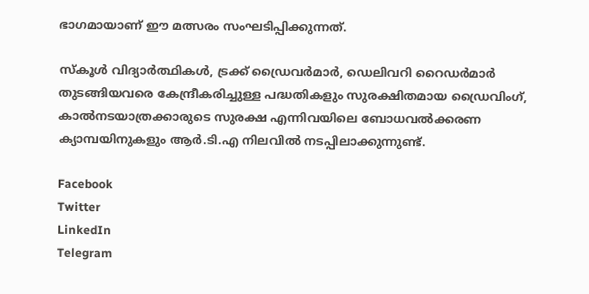ഭാഗമായാണ് ഈ മത്സരം സംഘടിപ്പിക്കുന്നത്.

സ്കൂൾ വിദ്യാർത്ഥികൾ, ട്രക്ക് ഡ്രൈവർമാർ, ഡെലിവറി റൈഡർമാർ തുടങ്ങിയവരെ കേന്ദ്രീകരിച്ചുള്ള പദ്ധതികളും സുരക്ഷിതമായ ഡ്രൈവിംഗ്, കാൽനടയാത്രക്കാരുടെ സുരക്ഷ എന്നിവയിലെ ബോധവൽക്കരണ ക്യാമ്പയിനുകളും ആർ.ടി.എ നിലവിൽ നടപ്പിലാക്കുന്നുണ്ട്.

Facebook
Twitter
LinkedIn
Telegram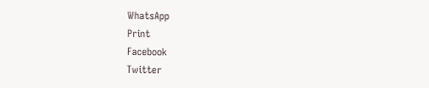WhatsApp
Print
Facebook
Twitter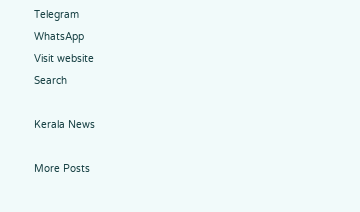Telegram
WhatsApp
Visit website
Search

Kerala News

More Posts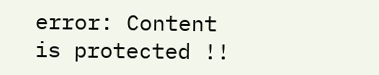error: Content is protected !!